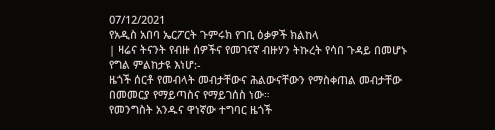07/12/2021
የአዲስ አበባ ኤርፖርት ጉምሩክ የገቢ ዕቃዎች ክልከላ
| ዛሬና ትናንት የብዙ ሰዎችና የመገናኛ ብዙሃን ትኩረት የሳበ ጉዳይ በመሆኑ የግል ምልከታዩ እነሆ:-
ዜጎች ሰርቶ የመብላት መብታቸውና ሕልውናቸውን የማስቀጠል መብታቸው በመመርያ የማይጣስና የማይገሰስ ነው።
የመንግስት አንዱና ዋነኛው ተግባር ዜጎች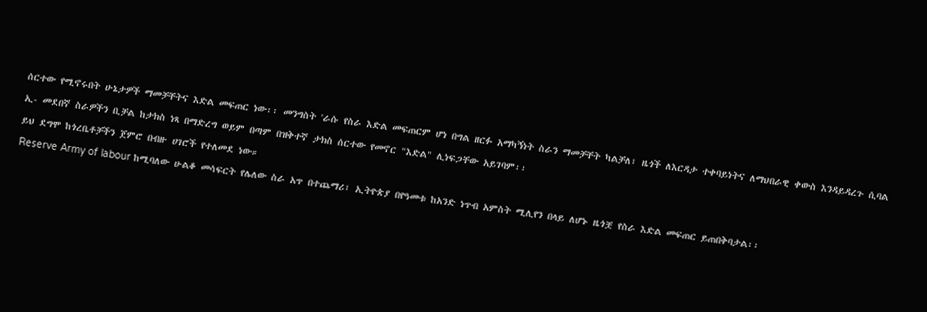ሰርተው የሚኖሩበት ሁኔታዎች ማመቻቸትና እድል መፍጠር ነው፡፡ መንግስት 'ራሱ የስራ እድል መፍጠርም ሆነ በግል ዘርፉ አማካኝነት ስራን ማመቻቸት ካልቻለ፣ ዜጎች ለእርዳታ ተቀባይነትና ለማህበራዊ ቀውስ እንዳይዳረጉ ሲባል ኢ- መደበኛ ስራዎችን ቢቻል ከታክስ ነጻ በማድረግ ወይም በጣም በዝቅተኛ ታክስ ሰርተው የመኖር "እድል" ሊነፍጋቸው አይገባም፡፡
ይህ ደግሞ ከጎረቤቶቻችን ጀምሮ በብዙ ሀገሮች የተለመደ ነው።
Reserve Army of labour ከሚባለው ሁልቆ መሳፍርት የሌለው ስራ አጥ በተጨማሪ፣ ኢትዮጵያ በየዓመቱ ከአንድ ነጥብ አምስት ሚሊየን በላይ ለሆኑ ዜጎቿ የስራ እድል መፍጠር ይጠበቅባታል፡፡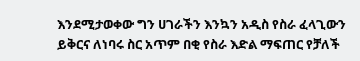እንደሚታወቀው ግን ሀገራችን እንኳን አዲስ የስራ ፈላጊውን ይቅርና ለነባሩ ስር አጥም በቂ የስራ እድል ማፍጠር የቻለች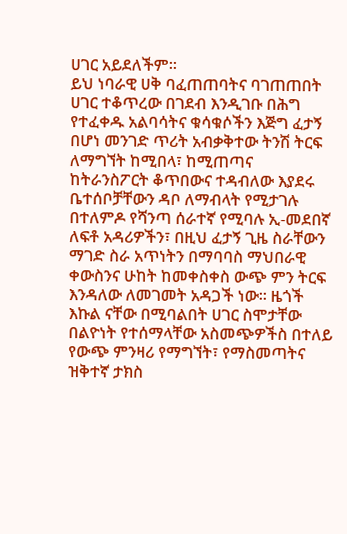ሀገር አይደለችም፡፡
ይህ ነባራዊ ሀቅ ባፈጠጠባትና ባገጠጠበት ሀገር ተቆጥረው በገደብ እንዲገቡ በሕግ የተፈቀዱ አልባሳትና ቁሳቁሶችን እጅግ ፈታኝ በሆነ መንገድ ጥሪት አብቃቅተው ትንሽ ትርፍ ለማግኘት ከሚበላ፣ ከሚጠጣና ከትራንስፖርት ቆጥበውና ተዳብለው እያደሩ ቤተሰቦቻቸውን ዳቦ ለማብላት የሚታገሉ በተለምዶ የሻንጣ ሰራተኛ የሚባሉ ኢ-መደበኛ ለፍቶ አዳሪዎችን፣ በዚህ ፈታኝ ጊዜ ስራቸውን ማገድ ስራ አጥነትን በማባባስ ማህበራዊ ቀውስንና ሁከት ከመቀስቀስ ውጭ ምን ትርፍ እንዳለው ለመገመት አዳጋች ነው፡፡ ዜጎች እኩል ናቸው በሚባልበት ሀገር ስሞታቸው በልዮነት የተሰማላቸው አስመጭዎችስ በተለይ የውጭ ምንዛሪ የማግኘት፣ የማስመጣትና ዝቅተኛ ታክስ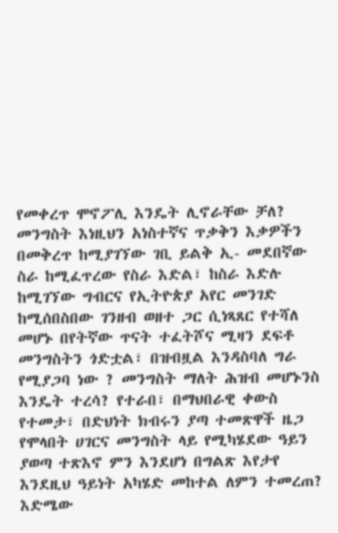የመቀረጥ ሞኖፖሊ እንዴት ሊኖራቸው ቻለ?
መንግስት እነዚህን አነስተኛና ጥቃቅን እቃዎችን በመቅረጥ ከሚያገኘው ገቢ ይልቅ ኢ- መደበኛው ስራ ከሚፈጥረው የስራ እድል፣ ከስራ እድሉ ከሚገኘው ግብርና የኢትዮጵያ አየር መንገድ ከሚሰበስበው ገንዘብ ወዘተ ጋር ሲነጻጸር የተሻለ መሆኑ በየትኛው ጥናት ተፈትሾና ሚዛን ደፍቶ መንግስትን ጎድቷል፣ በዝብዟል እንዳስባለ ግራ የሚያጋባ ነው ? መንግስት ማለት ሕዝብ መሆኑንስ እንዴት ተረሳ? የተራበ፣ በማህበራዊ ቀውስ የተመታ፣ በድህነት ክብሩን ያጣ ተመጽዋች ዜጋ የሞላበት ሀገርና መንግስት ላይ የሚካሄደው ዓይን ያወጣ ተጽእኖ ምን እንደሆነ በግልጽ እየታየ እንደዚህ ዓይነት አካሄድ መከተል ለምን ተመረጠ? እድሜው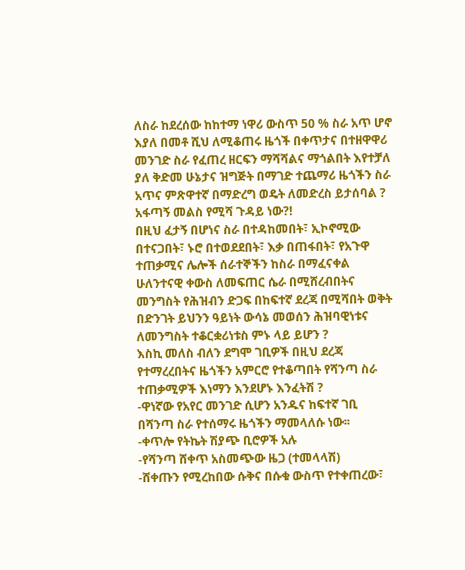ለስራ ከደረሰው ከከተማ ነዋሪ ውስጥ 50 % ስራ አጥ ሆኖ እያለ በመቶ ሺህ ለሚቆጠሩ ዜጎች በቀጥታና በተዘዋዋሪ መንገድ ስራ የፈጠረ ዘርፍን ማሻሻልና ማጎልበት እየተቻለ ያለ ቅድመ ሁኔታና ዝግጅት በማገድ ተጨማሪ ዜጎችን ስራ አጥና ምጽዋተኛ በማድረግ ወዴት ለመድረስ ይታሰባል ? አፋጣኝ መልስ የሚሻ ጉዳይ ነው?!
በዚህ ፈታኝ በሆነና ስራ በተዳከመበት፣ ኢኮኖሚው በተናጋበት፣ ኑሮ በተወደደበት፣ እቃ በጠፋበት፣ የአጉዋ ተጠቃሚና ሌሎች ሰራተኞችን ከስራ በማፈናቀል ሁለንተናዊ ቀውስ ለመፍጠር ሴራ በሚሸረብበትና መንግስት የሕዝብን ድጋፍ በከፍተኛ ደረጃ በሚሻበት ወቅት በድንገት ይህንን ዓይነት ውሳኔ መወሰን ሕዝባዊነቱና ለመንግስት ተቆርቋሪነቱስ ምኑ ላይ ይሆን ?
እስኪ መለስ ብለን ደግሞ ገቢዎች በዚህ ደረጃ የተማረረበትና ዜጎችን አምርሮ የተቆጣበት የሻንጣ ስራ ተጠቃሚዎች እነማን እንደሆኑ እንፈትሽ ?
-ዋነኛው የአየር መንገድ ሲሆን አንዱና ከፍተኛ ገቢ በሻንጣ ስራ የተሰማሩ ዜጎችን ማመላለሱ ነው፡፡
-ቀጥሎ የትኬት ሽያጭ ቢሮዎች አሉ
-የሻንጣ ሸቀጥ አስመጭው ዜጋ (ተመላላሽ)
-ሸቀጡን የሚረከበው ሱቅና በሱቁ ውስጥ የተቀጠረው፣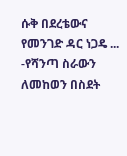ሱቅ በደረቴውና የመንገድ ዳር ነጋዴ ...
-የሻንጣ ስራውን ለመከወን በስደት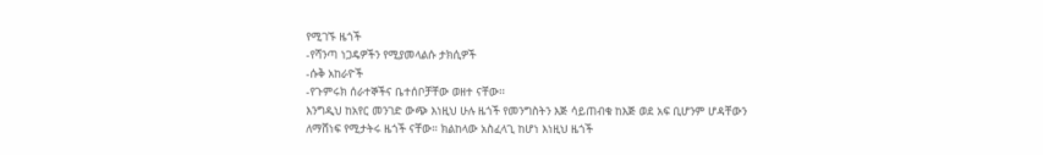የሚገኙ ዜጎች
-የሻንጣ ነጋዴዎችን የሚያመላልሱ ታክሲዎች
-ሱቅ አከራዮች
-የጉምሩክ ሰራተኞችና ቤተሰቦቻቸው ወዘተ ናቸው፡፡
እንግዲህ ከአየር መንገድ ውጭ እነዚህ ሁሉ ዜጎች የመንግስትን እጅ ሳይጠብቁ ከእጅ ወደ አፍ ቢሆንም ሆዳቸውን ለማሸነፍ የሚታትሩ ዜጎች ናቸው። ክልከላው አስፈላጊ ከሆነ እነዚህ ዜጎች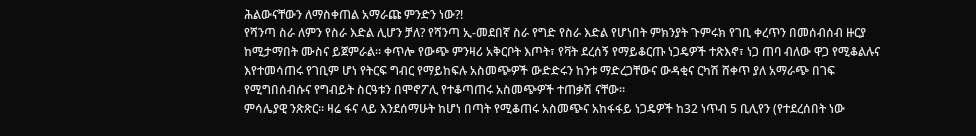ሕልውናቸውን ለማስቀጠል አማራጩ ምንድን ነው?!
የሻንጣ ስራ ለምን የስራ እድል ሊሆን ቻለ? የሻንጣ ኢ-መደበኛ ስራ የግድ የስራ እድል የሆነበት ምክንያት ጉምሩክ የገቢ ቀረጥን በመሰብሰብ ዙርያ ከሚታማበት ሙስና ይጀምራል። ቀጥሎ የውጭ ምንዛሪ አቅርቦት እጦት፣ የቫት ደረሰኝ የማይቆርጡ ነጋዴዎች ተጽእኖ፣ ነጋ ጠባ ብለው ዋጋ የሚቆልሉና እየተመሳጠሩ የገቢም ሆነ የትርፍ ግብር የማይከፍሉ አስመጭዎች ውድድሩን ከንቱ ማድረጋቸውና ውዳቂና ርካሽ ሸቀጥ ያለ አማራጭ በገፍ የሚግበሰብሱና የግብይት ስርዓቱን በሞኖፖሊ የተቆጣጠሩ አስመጭዎች ተጠቃሽ ናቸው፡፡
ምሳሌያዊ ንጽጽር። ዛሬ ፋና ላይ እንደሰማሁት ከሆነ በጣት የሚቆጠሩ አስመጭና አከፋፋይ ነጋዴዎች ከ32 ነጥብ 5 ቢሊየን (የተደረሰበት ነው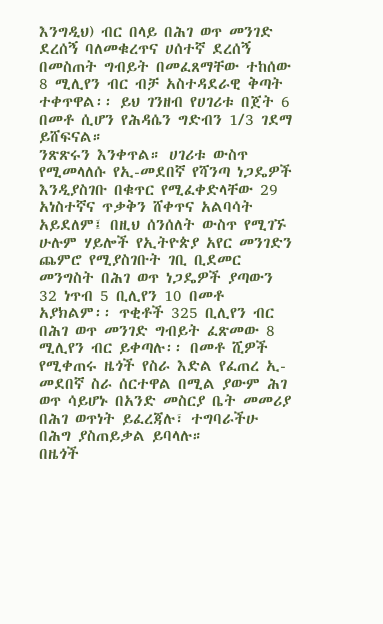እንግዲህ) ብር በላይ በሕገ ወጥ መንገድ ደረሰኝ ባለመቁረጥና ሀሰተኛ ደረሰኝ በመስጠት ግብይት በመፈጸማቸው ተከሰው 8 ሚሊየን ብር ብቻ አስተዳደራዊ ቅጣት ተቀጥዋል፡፡ ይህ ገንዘብ የሀገሪቱ በጀት 6 በመቶ ሲሆን የሕዳሴን ግድብን 1/3 ገደማ ይሸፍናል።
ንጽጽሩን እንቀጥል። ሀገሪቱ ውስጥ የሚመላለሱ የኢ-መደበኛ የሻንጣ ነጋዴዎች እንዲያስገቡ በቁጥር የሚፈቀድላቸው 29 አነስተኛና ጥቃቅን ሸቀጥና አልባሳት አይደለም፤ በዚህ ሰንሰለት ውስጥ የሚገኙ ሁሉም ሃይሎች የኢትዮጵያ አየር መንገድን ጨምሮ የሚያስገቡት ገቢ ቢደመር መንግስት በሕገ ወጥ ነጋዴዎች ያጣውን 32 ነጥብ 5 ቢሊየን 10 በመቶ አያክልም፡፡ ጥቂቶች 325 ቢሊየን ብር በሕገ ወጥ መንገድ ግብይት ፈጽመው 8 ሚሊየን ብር ይቀጣሉ፡፡ በመቶ ሺዎች የሚቀጠሩ ዜጎች የስራ እድል የፈጠረ ኢ- መደበኛ ስራ ሰርተዋል በሚል ያውም ሕገ ወጥ ሳይሆኑ በአንድ መስርያ ቤት መመሪያ በሕገ ወጥነት ይፈረጃሉ፣ ተግባራችሁ በሕግ ያስጠይቃል ይባላሉ።
በዜጎች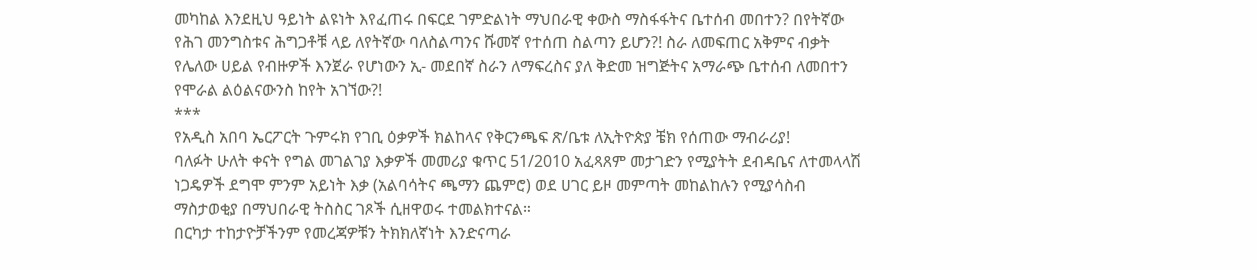መካከል እንደዚህ ዓይነት ልዩነት እየፈጠሩ በፍርደ ገምድልነት ማህበራዊ ቀውስ ማስፋፋትና ቤተሰብ መበተን? በየትኛው የሕገ መንግስቱና ሕግጋቶቹ ላይ ለየትኛው ባለስልጣንና ሹመኛ የተሰጠ ስልጣን ይሆን?! ስራ ለመፍጠር አቅምና ብቃት የሌለው ሀይል የብዙዎች እንጀራ የሆነውን ኢ- መደበኛ ስራን ለማፍረስና ያለ ቅድመ ዝግጅትና አማራጭ ቤተሰብ ለመበተን የሞራል ልዕልናውንስ ከየት አገኘው?!
***
የአዲስ አበባ ኤርፖርት ጉምሩክ የገቢ ዕቃዎች ክልከላና የቅርንጫፍ ጽ/ቤቱ ለኢትዮጵያ ቼክ የሰጠው ማብራሪያ!
ባለፉት ሁለት ቀናት የግል መገልገያ እቃዎች መመሪያ ቁጥር 51/2010 አፈጻጸም መታገድን የሚያትት ደብዳቤና ለተመላላሽ ነጋዴዎች ደግሞ ምንም አይነት እቃ (አልባሳትና ጫማን ጨምሮ) ወደ ሀገር ይዞ መምጣት መከልከሉን የሚያሳስብ ማስታወቂያ በማህበራዊ ትስስር ገጾች ሲዘዋወሩ ተመልክተናል።
በርካታ ተከታዮቻችንም የመረጃዎቹን ትክክለኛነት እንድናጣራ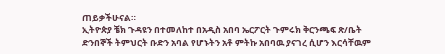ጠይቃችሁናል።
ኢትዮጵያ ቼክ ጉዳዩን በተመለከተ በአዲስ አበባ ኤርፖርት ጉምሩክ ቅርንጫፍ ጽ/ቤት ድንበኞች ትምህርት ቡድን አባል የሆኑትን አቶ ምትኩ አበባዉ ያናገረ ሲሆን እርሳቸዉም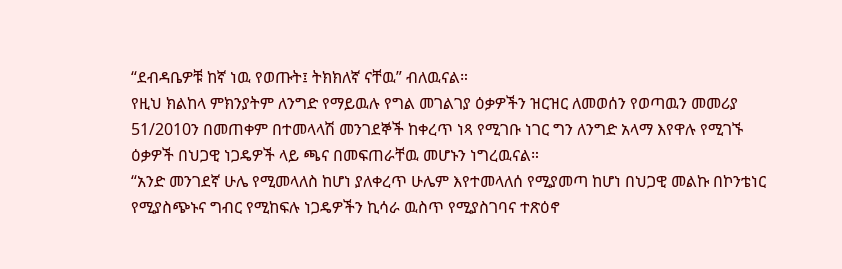“ደብዳቤዎቹ ከኛ ነዉ የወጡት፤ ትክክለኛ ናቸዉ” ብለዉናል።
የዚህ ክልከላ ምክንያትም ለንግድ የማይዉሉ የግል መገልገያ ዕቃዎችን ዝርዝር ለመወሰን የወጣዉን መመሪያ 51/2010ን በመጠቀም በተመላላሽ መንገደኞች ከቀረጥ ነጻ የሚገቡ ነገር ግን ለንግድ አላማ እየዋሉ የሚገኙ ዕቃዎች በህጋዊ ነጋዴዎች ላይ ጫና በመፍጠራቸዉ መሆኑን ነግረዉናል።
“አንድ መንገደኛ ሁሌ የሚመላለስ ከሆነ ያለቀረጥ ሁሌም እየተመላለሰ የሚያመጣ ከሆነ በህጋዊ መልኩ በኮንቴነር የሚያስጭኑና ግብር የሚከፍሉ ነጋዴዎችን ኪሳራ ዉስጥ የሚያስገባና ተጽዕኖ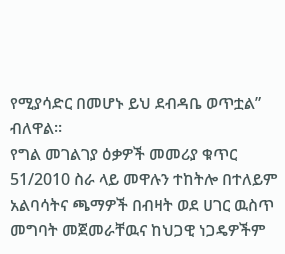የሚያሳድር በመሆኑ ይህ ደብዳቤ ወጥቷል” ብለዋል።
የግል መገልገያ ዕቃዎች መመሪያ ቁጥር 51/2010 ስራ ላይ መዋሉን ተከትሎ በተለይም አልባሳትና ጫማዎች በብዛት ወደ ሀገር ዉስጥ መግባት መጀመራቸዉና ከህጋዊ ነጋዴዎችም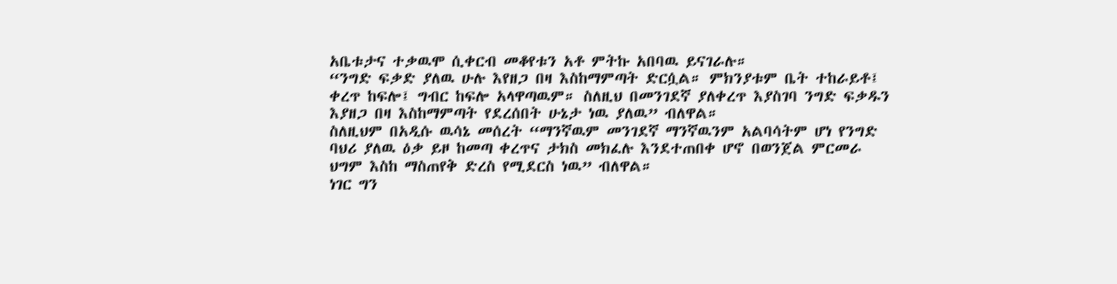አቤቱታና ተቃዉሞ ሲቀርብ መቆየቱን አቶ ምትኩ አበባዉ ይናገራሉ።
“ንግድ ፍቃድ ያለዉ ሁሉ እየዘጋ በዛ እስከማምጣት ድርሷል። ምክንያቱም ቤት ተከራይቶ፤ ቀረጥ ከፍሎ፤ ግብር ከፍሎ አላዋጣዉም። ስለዚህ በመንገደኛ ያለቀረጥ እያስገባ ንግድ ፍቃዱን እያዘጋ በዛ እስከማምጣት የደረሰበት ሁኔታ ነዉ ያለዉ” ብለዋል።
ስለዚህም በአዲሱ ዉሳኔ መሰረት “ማንኛዉም መንገደኛ ማንኛዉንም አልባሳትም ሆነ የንግድ ባህሪ ያለዉ ዕቃ ይዞ ከመጣ ቀረጥና ታክስ መክፈሉ እንደተጠበቀ ሆኖ በወንጀል ምርመራ ህግም እስከ ማስጠየቅ ድረስ የሚደርስ ነዉ” ብለዋል።
ነገር ግን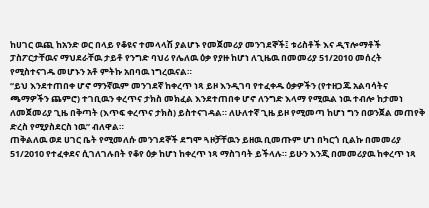ከሀገር ዉጪ ከአንድ ወር በላይ የቆዩና ተመላላሽ ያልሆኑ የመጀመሪያ መንገደኞች፤ ቱሪስቶች እና ዲፕሎማቶች ፓስፖርታቸዉና ማህደራቸዉ ታይቶ የንግድ ባህሪ የሌለዉ ዕቃ የያዙ ከሆነ ለጊዜዉ በመመሪያ 51/2010 መሰረት የሚስተናገዱ መሆኑን አቶ ምትኩ አበባዉ ነግረዉናል።
“ይህ እንደተጠበቀ ሆኖ ማንኛዉም መንገደኛ ከቀረጥ ነጻ ይዞ እንዲገባ የተፈቀዱ ዕቃዎችን (የተዘጋጁ አልባሳትና ጫማዎችን ጨምሮ) ተገቢዉን ቀረጥና ታክስ መክፈል እንደተጠበቀ ሆኖ ለንግድ እላማ የሚዉል ነዉ ተብሎ ከታመነ ለመጀመሪያ ጊዜ በቅጣት (እጥፍ ቀረጥና ታክስ) ይስተናገዳል። ለሁለተኛ ጊዜ ይዞ የሚመጣ ከሆነ ግን በወንጀል መጠየቅ ድረስ የሚያስደርስ ነዉ” ብለዋል።
ጠቅልለዉ ወደ ሀገር ቤት የሚመለሱ መንገደኞች ደግሞ ጓዞቻቸዉን ይዘዉ ቢመጡም ሆነ በካርጎ ቢልኩ በመመሪያ 51/2010 የተፈቀደና ሲገለገሉበት የቆየ ዕቃ ከሆነ ከቀረጥ ነጻ ማስገባት ይችላሉ። ይሁን እንጂ በመመሪያዉ ከቀረጥ ነጻ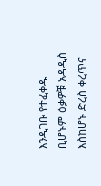እንዲገቡ የተፈቀዱ ቢሆኑም ዕቃዎቹ አዳዲስ እስከሆኑ ድረስ ቀረጥና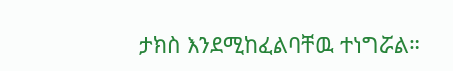ታክስ እንደሚከፈልባቸዉ ተነግሯል።